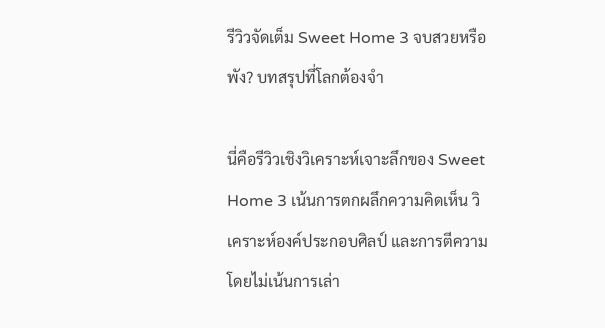รีวิวจัดเต็ม Sweet Home 3 จบสวยหรือพัง? บทสรุปที่โลกต้องจำ

นี่คือรีวิวเชิงวิเคราะห์เจาะลึกของ Sweet Home 3 เน้นการตกผลึกความคิดเห็น วิเคราะห์องค์ประกอบศิลป์ และการตีความ โดยไม่เน้นการเล่า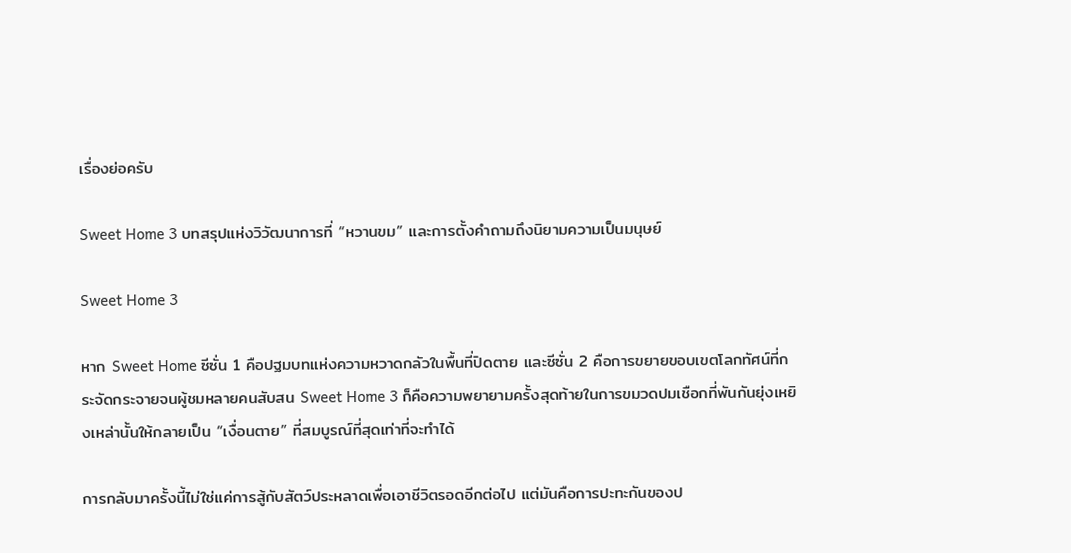เรื่องย่อครับ

Sweet Home 3 บทสรุปแห่งวิวัฒนาการที่ “หวานขม” และการตั้งคำถามถึงนิยามความเป็นมนุษย์

Sweet Home 3

หาก Sweet Home ซีซั่น 1 คือปฐมบทแห่งความหวาดกลัวในพื้นที่ปิดตาย และซีซั่น 2 คือการขยายขอบเขตโลกทัศน์ที่กระจัดกระจายจนผู้ชมหลายคนสับสน Sweet Home 3 ก็คือความพยายามครั้งสุดท้ายในการขมวดปมเชือกที่พันกันยุ่งเหยิงเหล่านั้นให้กลายเป็น “เงื่อนตาย” ที่สมบูรณ์ที่สุดเท่าที่จะทำได้

การกลับมาครั้งนี้ไม่ใช่แค่การสู้กับสัตว์ประหลาดเพื่อเอาชีวิตรอดอีกต่อไป แต่มันคือการปะทะกันของป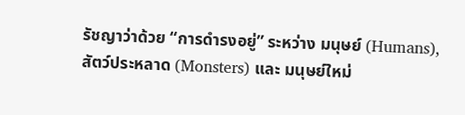รัชญาว่าด้วย “การดำรงอยู่” ระหว่าง มนุษย์ (Humans), สัตว์ประหลาด (Monsters) และ มนุษย์ใหม่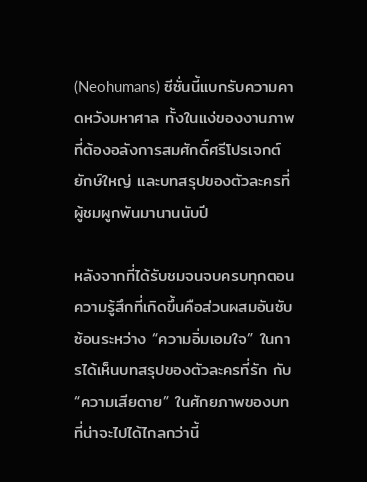(Neohumans) ซีซั่นนี้แบกรับความคาดหวังมหาศาล ทั้งในแง่ของงานภาพที่ต้องอลังการสมศักดิ์ศรีโปรเจกต์ยักษ์ใหญ่ และบทสรุปของตัวละครที่ผู้ชมผูกพันมานานนับปี

หลังจากที่ได้รับชมจนจบครบทุกตอน ความรู้สึกที่เกิดขึ้นคือส่วนผสมอันซับซ้อนระหว่าง “ความอิ่มเอมใจ” ในการได้เห็นบทสรุปของตัวละครที่รัก กับ “ความเสียดาย” ในศักยภาพของบทที่น่าจะไปได้ไกลกว่านี้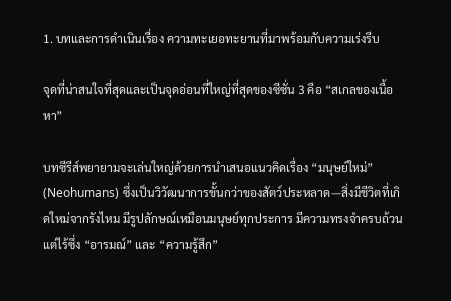1. บทและการดำเนินเรื่อง ความทะเยอทะยานที่มาพร้อมกับความเร่งรีบ

จุดที่น่าสนใจที่สุดและเป็นจุดอ่อนที่ใหญ่ที่สุดของซีซั่น 3 คือ “สเกลของเนื้อหา”

บทซีรีส์พยายามจะเล่นใหญ่ด้วยการนำเสนอแนวคิดเรื่อง “มนุษย์ใหม่” (Neohumans) ซึ่งเป็นวิวัฒนาการขั้นกว่าของสัตว์ประหลาด—สิ่งมีชีวิตที่เกิดใหม่จากรังไหม มีรูปลักษณ์เหมือนมนุษย์ทุกประการ มีความทรงจำครบถ้วน แต่ไร้ซึ่ง “อารมณ์” และ “ความรู้สึก”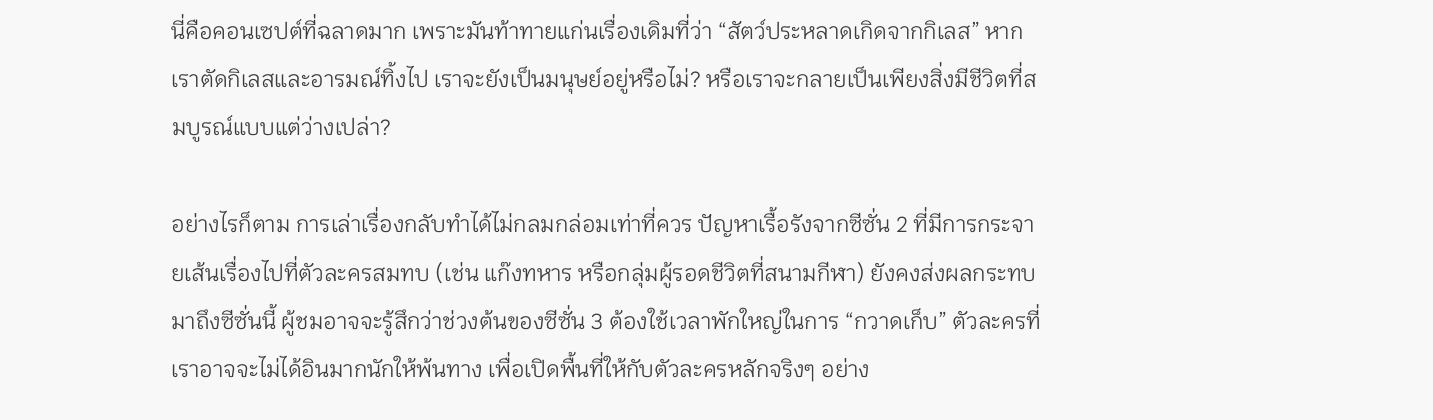นี่คือคอนเซปต์ที่ฉลาดมาก เพราะมันท้าทายแก่นเรื่องเดิมที่ว่า “สัตว์ประหลาดเกิดจากกิเลส” หากเราตัดกิเลสและอารมณ์ทิ้งไป เราจะยังเป็นมนุษย์อยู่หรือไม่? หรือเราจะกลายเป็นเพียงสิ่งมีชีวิตที่สมบูรณ์แบบแต่ว่างเปล่า?

อย่างไรก็ตาม การเล่าเรื่องกลับทำได้ไม่กลมกล่อมเท่าที่ควร ปัญหาเรื้อรังจากซีซั่น 2 ที่มีการกระจายเส้นเรื่องไปที่ตัวละครสมทบ (เช่น แก๊งทหาร หรือกลุ่มผู้รอดชีวิตที่สนามกีฬา) ยังคงส่งผลกระทบมาถึงซีซั่นนี้ ผู้ชมอาจจะรู้สึกว่าช่วงต้นของซีซั่น 3 ต้องใช้เวลาพักใหญ่ในการ “กวาดเก็บ” ตัวละครที่เราอาจจะไม่ได้อินมากนักให้พ้นทาง เพื่อเปิดพื้นที่ให้กับตัวละครหลักจริงๆ อย่าง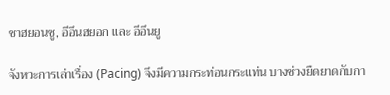ชาฮยอนซู, อีอึนฮยอก และ อีอึนยู

จังหวะการเล่าเรื่อง (Pacing) จึงมีความกระท่อนกระแท่น บางช่วงยืดยาดกับกา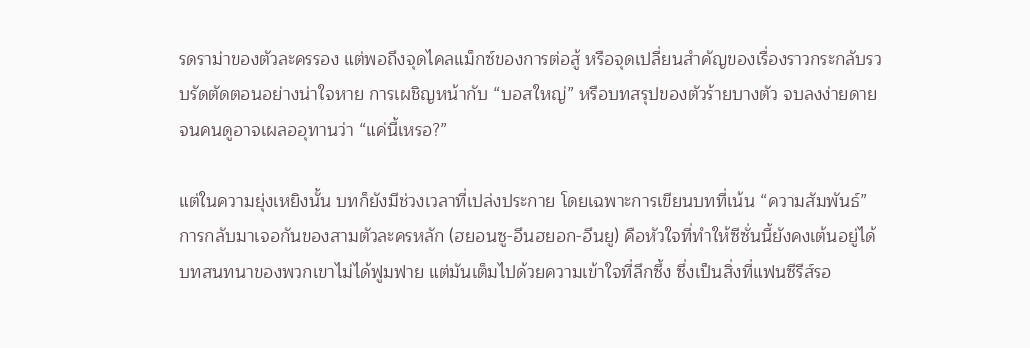รดราม่าของตัวละครรอง แต่พอถึงจุดไคลแม็กซ์ของการต่อสู้ หรือจุดเปลี่ยนสำคัญของเรื่องราวกระกลับรวบรัดตัดตอนอย่างน่าใจหาย การเผชิญหน้ากับ “บอสใหญ่” หรือบทสรุปของตัวร้ายบางตัว จบลงง่ายดายจนคนดูอาจเผลออุทานว่า “แค่นี้เหรอ?”

แต่ในความยุ่งเหยิงนั้น บทก็ยังมีช่วงเวลาที่เปล่งประกาย โดยเฉพาะการเขียนบทที่เน้น “ความสัมพันธ์” การกลับมาเจอกันของสามตัวละครหลัก (ฮยอนซู-อึนฮยอก-อึนยู) คือหัวใจที่ทำให้ซีซั่นนี้ยังคงเต้นอยู่ได้ บทสนทนาของพวกเขาไม่ได้ฟูมฟาย แต่มันเต็มไปด้วยความเข้าใจที่ลึกซึ้ง ซึ่งเป็นสิ่งที่แฟนซีรีส์รอ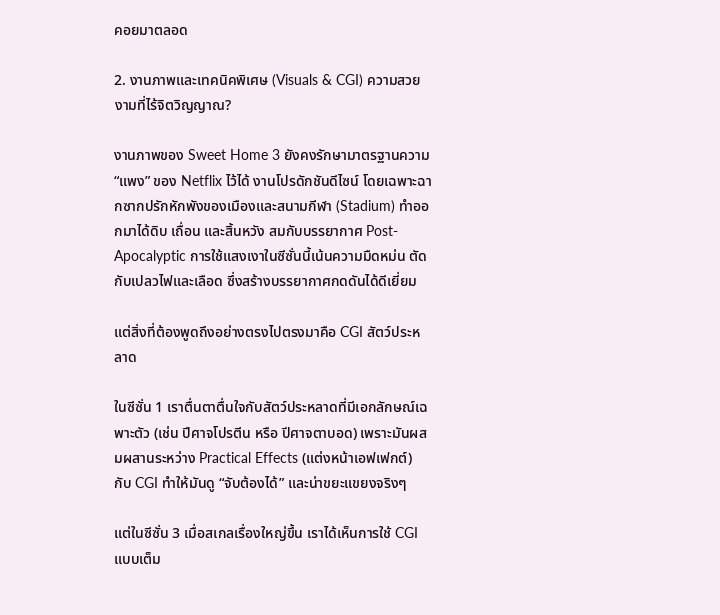คอยมาตลอด

2. งานภาพและเทคนิคพิเศษ (Visuals & CGI) ความสวยงามที่ไร้จิตวิญญาณ?

งานภาพของ Sweet Home 3 ยังคงรักษามาตรฐานความ “แพง” ของ Netflix ไว้ได้ งานโปรดักชันดีไซน์ โดยเฉพาะฉากซากปรักหักพังของเมืองและสนามกีฬา (Stadium) ทำออกมาได้ดิบ เถื่อน และสิ้นหวัง สมกับบรรยากาศ Post-Apocalyptic การใช้แสงเงาในซีซั่นนี้เน้นความมืดหม่น ตัดกับเปลวไฟและเลือด ซึ่งสร้างบรรยากาศกดดันได้ดีเยี่ยม

แต่สิ่งที่ต้องพูดถึงอย่างตรงไปตรงมาคือ CGI สัตว์ประหลาด

ในซีซั่น 1 เราตื่นตาตื่นใจกับสัตว์ประหลาดที่มีเอกลักษณ์เฉพาะตัว (เช่น ปีศาจโปรตีน หรือ ปีศาจตาบอด) เพราะมันผสมผสานระหว่าง Practical Effects (แต่งหน้าเอฟเฟกต์) กับ CGI ทำให้มันดู “จับต้องได้” และน่าขยะแขยงจริงๆ

แต่ในซีซั่น 3 เมื่อสเกลเรื่องใหญ่ขึ้น เราได้เห็นการใช้ CGI แบบเต็ม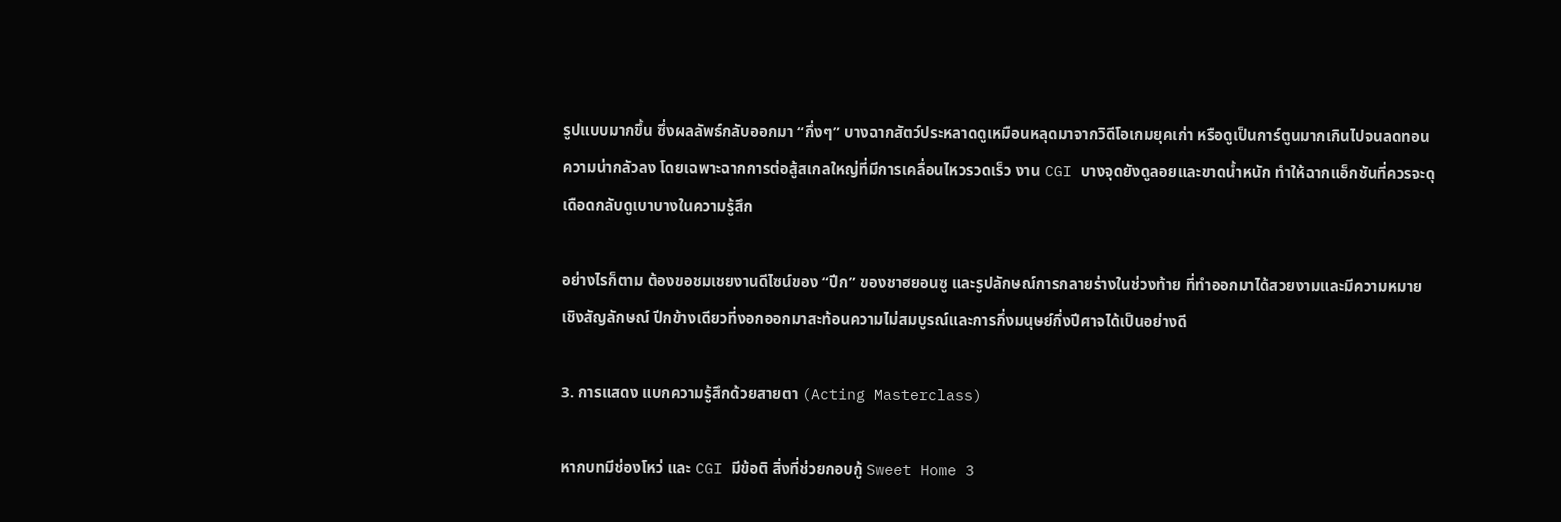รูปแบบมากขึ้น ซึ่งผลลัพธ์กลับออกมา “กึ่งๆ” บางฉากสัตว์ประหลาดดูเหมือนหลุดมาจากวิดีโอเกมยุคเก่า หรือดูเป็นการ์ตูนมากเกินไปจนลดทอนความน่ากลัวลง โดยเฉพาะฉากการต่อสู้สเกลใหญ่ที่มีการเคลื่อนไหวรวดเร็ว งาน CGI บางจุดยังดูลอยและขาดน้ำหนัก ทำให้ฉากแอ็กชันที่ควรจะดุเดือดกลับดูเบาบางในความรู้สึก

อย่างไรก็ตาม ต้องขอชมเชยงานดีไซน์ของ “ปีก” ของชาฮยอนซู และรูปลักษณ์การกลายร่างในช่วงท้าย ที่ทำออกมาได้สวยงามและมีความหมายเชิงสัญลักษณ์ ปีกข้างเดียวที่งอกออกมาสะท้อนความไม่สมบูรณ์และการกึ่งมนุษย์กึ่งปีศาจได้เป็นอย่างดี

3. การแสดง แบกความรู้สึกด้วยสายตา (Acting Masterclass)

หากบทมีช่องโหว่ และ CGI มีข้อติ สิ่งที่ช่วยกอบกู้ Sweet Home 3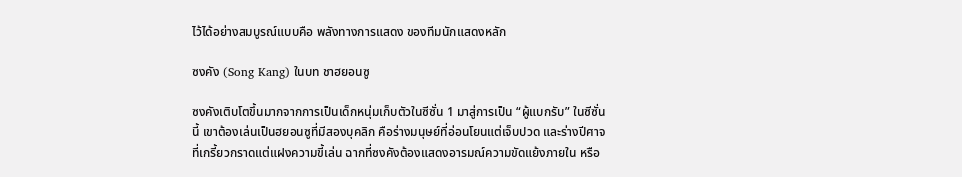ไว้ได้อย่างสมบูรณ์แบบคือ พลังทางการแสดง ของทีมนักแสดงหลัก

ซงคัง (Song Kang) ในบท ชาฮยอนซู

ซงคังเติบโตขึ้นมากจากการเป็นเด็กหนุ่มเก็บตัวในซีซั่น 1 มาสู่การเป็น “ผู้แบกรับ” ในซีซั่นนี้ เขาต้องเล่นเป็นฮยอนซูที่มีสองบุคลิก คือร่างมนุษย์ที่อ่อนโยนแต่เจ็บปวด และร่างปีศาจที่เกรี้ยวกราดแต่แฝงความขี้เล่น ฉากที่ซงคังต้องแสดงอารมณ์ความขัดแย้งภายใน หรือ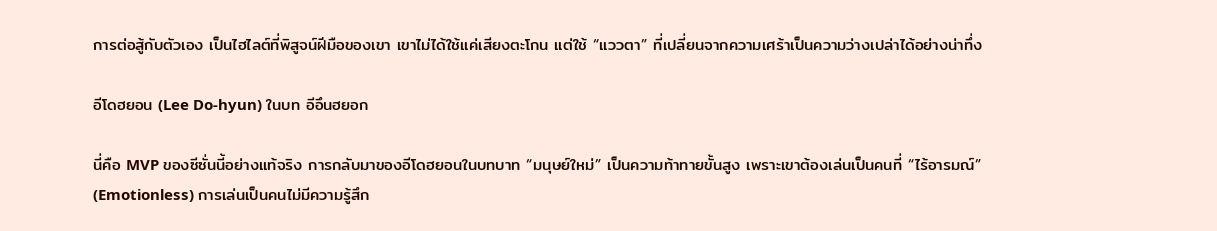การต่อสู้กับตัวเอง เป็นไฮไลต์ที่พิสูจน์ฝีมือของเขา เขาไม่ได้ใช้แค่เสียงตะโกน แต่ใช้ “แววตา” ที่เปลี่ยนจากความเศร้าเป็นความว่างเปล่าได้อย่างน่าทึ่ง

อีโดฮยอน (Lee Do-hyun) ในบท อีอึนฮยอก

นี่คือ MVP ของซีซั่นนี้อย่างแท้จริง การกลับมาของอีโดฮยอนในบทบาท “มนุษย์ใหม่” เป็นความท้าทายขั้นสูง เพราะเขาต้องเล่นเป็นคนที่ “ไร้อารมณ์” (Emotionless) การเล่นเป็นคนไม่มีความรู้สึก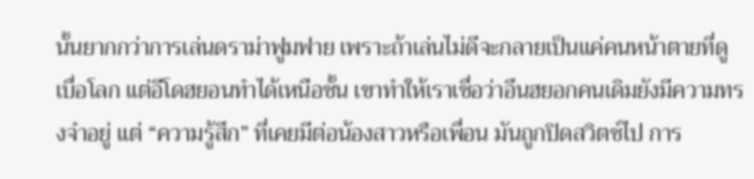นั้นยากกว่าการเล่นดราม่าฟูมฟาย เพราะถ้าเล่นไม่ดีจะกลายเป็นแค่คนหน้าตายที่ดูเบื่อโลก แต่อีโดฮยอนทำได้เหนือชั้น เขาทำให้เราเชื่อว่าอึนฮยอกคนเดิมยังมีความทรงจำอยู่ แต่ “ความรู้สึก” ที่เคยมีต่อน้องสาวหรือเพื่อน มันถูกปิดสวิตช์ไป การ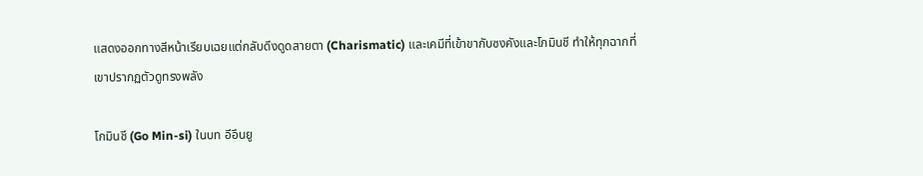แสดงออกทางสีหน้าเรียบเฉยแต่กลับดึงดูดสายตา (Charismatic) และเคมีที่เข้าขากับซงคังและโกมินชี ทำให้ทุกฉากที่เขาปรากฏตัวดูทรงพลัง

โกมินชี (Go Min-si) ในบท อีอึนยู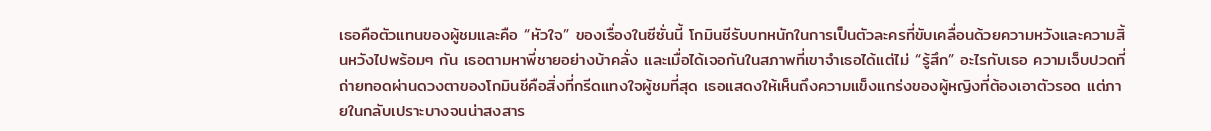เธอคือตัวแทนของผู้ชมและคือ “หัวใจ” ของเรื่องในซีซั่นนี้ โกมินชีรับบทหนักในการเป็นตัวละครที่ขับเคลื่อนด้วยความหวังและความสิ้นหวังไปพร้อมๆ กัน เธอตามหาพี่ชายอย่างบ้าคลั่ง และเมื่อได้เจอกันในสภาพที่เขาจำเธอได้แต่ไม่ “รู้สึก” อะไรกับเธอ ความเจ็บปวดที่ถ่ายทอดผ่านดวงตาของโกมินชีคือสิ่งที่กรีดแทงใจผู้ชมที่สุด เธอแสดงให้เห็นถึงความแข็งแกร่งของผู้หญิงที่ต้องเอาตัวรอด แต่ภายในกลับเปราะบางจนน่าสงสาร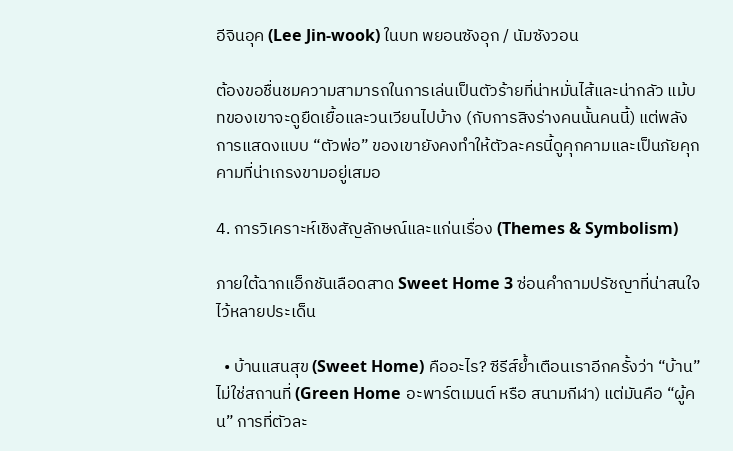อีจินอุค (Lee Jin-wook) ในบท พยอนซังอุก / นัมซังวอน

ต้องขอชื่นชมความสามารถในการเล่นเป็นตัวร้ายที่น่าหมั่นไส้และน่ากลัว แม้บทของเขาจะดูยืดเยื้อและวนเวียนไปบ้าง (กับการสิงร่างคนนั้นคนนี้) แต่พลังการแสดงแบบ “ตัวพ่อ” ของเขายังคงทำให้ตัวละครนี้ดูคุกคามและเป็นภัยคุกคามที่น่าเกรงขามอยู่เสมอ

4. การวิเคราะห์เชิงสัญลักษณ์และแก่นเรื่อง (Themes & Symbolism)

ภายใต้ฉากแอ็กชันเลือดสาด Sweet Home 3 ซ่อนคำถามปรัชญาที่น่าสนใจไว้หลายประเด็น

  • บ้านแสนสุข (Sweet Home) คืออะไร? ซีรีส์ย้ำเตือนเราอีกครั้งว่า “บ้าน” ไม่ใช่สถานที่ (Green Home อะพาร์ตเมนต์ หรือ สนามกีฬา) แต่มันคือ “ผู้คน” การที่ตัวละ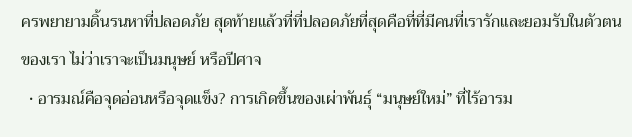ครพยายามดิ้นรนหาที่ปลอดภัย สุดท้ายแล้วที่ที่ปลอดภัยที่สุดคือที่ที่มีคนที่เรารักและยอมรับในตัวตนของเรา ไม่ว่าเราจะเป็นมนุษย์ หรือปีศาจ
  • อารมณ์คือจุดอ่อนหรือจุดแข็ง? การเกิดขึ้นของเผ่าพันธุ์ “มนุษย์ใหม่” ที่ไร้อารม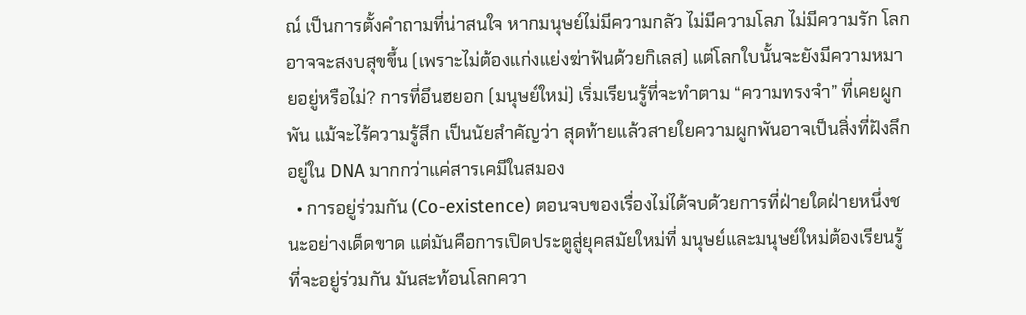ณ์ เป็นการตั้งคำถามที่น่าสนใจ หากมนุษย์ไม่มีความกลัว ไม่มีความโลภ ไม่มีความรัก โลกอาจจะสงบสุขขึ้น (เพราะไม่ต้องแก่งแย่งฆ่าฟันด้วยกิเลส) แต่โลกใบนั้นจะยังมีความหมายอยู่หรือไม่? การที่อึนฮยอก (มนุษย์ใหม่) เริ่มเรียนรู้ที่จะทำตาม “ความทรงจำ” ที่เคยผูกพัน แม้จะไร้ความรู้สึก เป็นนัยสำคัญว่า สุดท้ายแล้วสายใยความผูกพันอาจเป็นสิ่งที่ฝังลึกอยู่ใน DNA มากกว่าแค่สารเคมีในสมอง
  • การอยู่ร่วมกัน (Co-existence) ตอนจบของเรื่องไม่ได้จบด้วยการที่ฝ่ายใดฝ่ายหนึ่งชนะอย่างเด็ดขาด แต่มันคือการเปิดประตูสู่ยุคสมัยใหม่ที่ มนุษย์และมนุษย์ใหม่ต้องเรียนรู้ที่จะอยู่ร่วมกัน มันสะท้อนโลกควา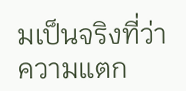มเป็นจริงที่ว่า ความแตก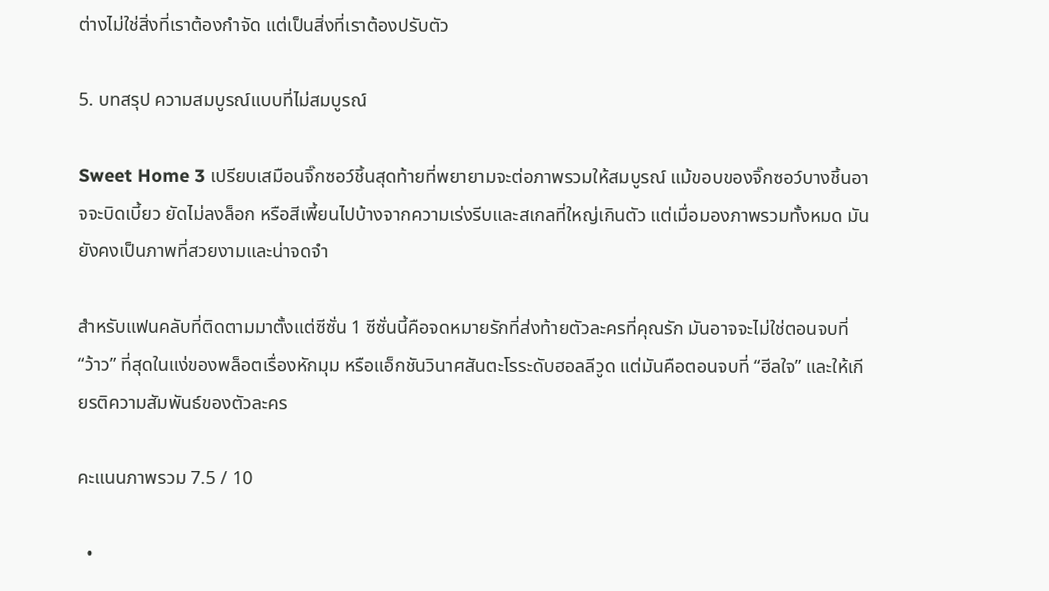ต่างไม่ใช่สิ่งที่เราต้องกำจัด แต่เป็นสิ่งที่เราต้องปรับตัว

5. บทสรุป ความสมบูรณ์แบบที่ไม่สมบูรณ์

Sweet Home 3 เปรียบเสมือนจิ๊กซอว์ชิ้นสุดท้ายที่พยายามจะต่อภาพรวมให้สมบูรณ์ แม้ขอบของจิ๊กซอว์บางชิ้นอาจจะบิดเบี้ยว ยัดไม่ลงล็อก หรือสีเพี้ยนไปบ้างจากความเร่งรีบและสเกลที่ใหญ่เกินตัว แต่เมื่อมองภาพรวมทั้งหมด มันยังคงเป็นภาพที่สวยงามและน่าจดจำ

สำหรับแฟนคลับที่ติดตามมาตั้งแต่ซีซั่น 1 ซีซั่นนี้คือจดหมายรักที่ส่งท้ายตัวละครที่คุณรัก มันอาจจะไม่ใช่ตอนจบที่ “ว้าว” ที่สุดในแง่ของพล็อตเรื่องหักมุม หรือแอ็กชันวินาศสันตะโรระดับฮอลลีวูด แต่มันคือตอนจบที่ “ฮีลใจ” และให้เกียรติความสัมพันธ์ของตัวละคร

คะแนนภาพรวม 7.5 / 10

  •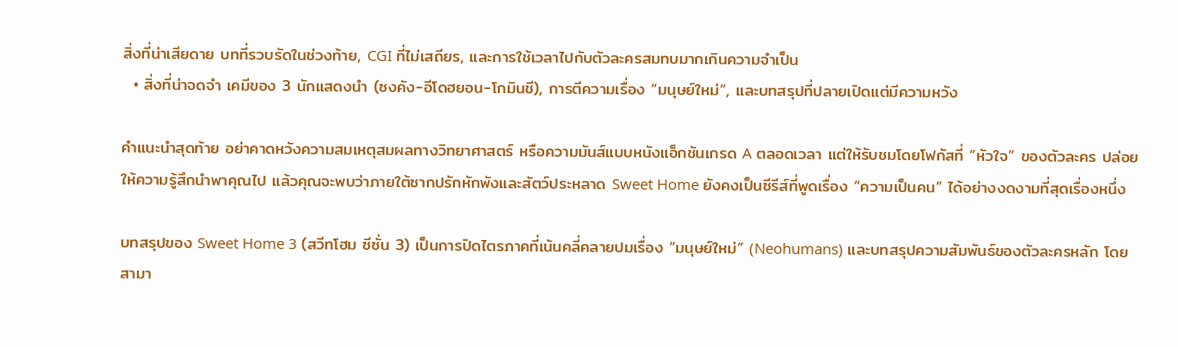สิ่งที่น่าเสียดาย บทที่รวบรัดในช่วงท้าย, CGI ที่ไม่เสถียร, และการใช้เวลาไปกับตัวละครสมทบมากเกินความจำเป็น
  • สิ่งที่น่าจดจำ เคมีของ 3 นักแสดงนำ (ซงคัง-อีโดฮยอน-โกมินชี), การตีความเรื่อง “มนุษย์ใหม่”, และบทสรุปที่ปลายเปิดแต่มีความหวัง

คำแนะนำสุดท้าย อย่าคาดหวังความสมเหตุสมผลทางวิทยาศาสตร์ หรือความมันส์แบบหนังแอ็กชันเกรด A ตลอดเวลา แต่ให้รับชมโดยโฟกัสที่ “หัวใจ” ของตัวละคร ปล่อยให้ความรู้สึกนำพาคุณไป แล้วคุณจะพบว่าภายใต้ซากปรักหักพังและสัตว์ประหลาด Sweet Home ยังคงเป็นซีรีส์ที่พูดเรื่อง “ความเป็นคน” ได้อย่างงดงามที่สุดเรื่องหนึ่ง

บทสรุปของ Sweet Home 3 (สวีทโฮม ซีซั่น 3) เป็นการปิดไตรภาคที่เน้นคลี่คลายปมเรื่อง “มนุษย์ใหม่” (Neohumans) และบทสรุปความสัมพันธ์ของตัวละครหลัก โดยสามา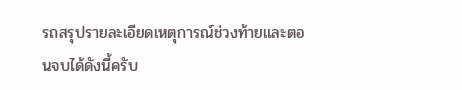รถสรุปรายละเอียดเหตุการณ์ช่วงท้ายและตอนจบได้ดังนี้ครับ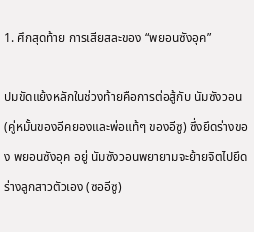1. ศึกสุดท้าย การเสียสละของ “พยอนซังอุค”

ปมขัดแย้งหลักในช่วงท้ายคือการต่อสู้กับ นัมซังวอน (คู่หมั้นของอีคยองและพ่อแท้ๆ ของอีซู) ซึ่งยึดร่างของ พยอนซังอุค อยู่ นัมซังวอนพยายามจะย้ายจิตไปยึดร่างลูกสาวตัวเอง (ซออีซู)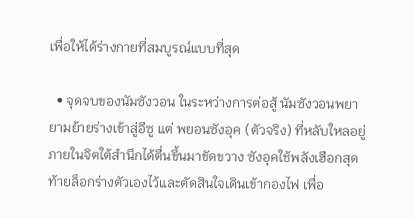เพื่อให้ได้ร่างกายที่สมบูรณ์แบบที่สุด

  • จุดจบของนัมซังวอน ในระหว่างการต่อสู้ นัมซังวอนพยายามย้ายร่างเข้าสู่อีซู แต่ พยอนซังอุค (ตัวจริง) ที่หลับใหลอยู่ภายในจิตใต้สำนึกได้ตื่นขึ้นมาขัดขวาง ซังอุคใช้พลังเฮือกสุดท้ายล็อกร่างตัวเองไว้และตัดสินใจเดินเข้ากองไฟ เพื่อ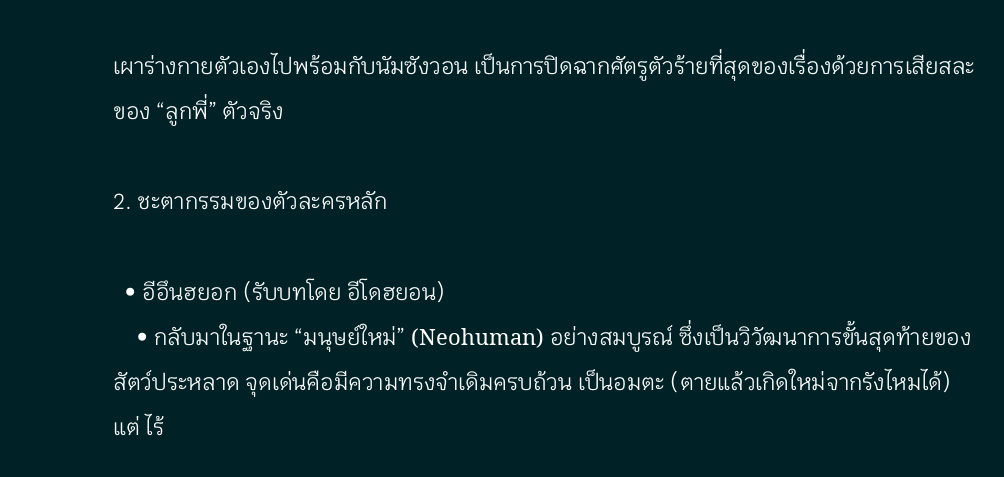เผาร่างกายตัวเองไปพร้อมกับนัมซังวอน เป็นการปิดฉากศัตรูตัวร้ายที่สุดของเรื่องด้วยการเสียสละของ “ลูกพี่” ตัวจริง

2. ชะตากรรมของตัวละครหลัก

  • อีอึนฮยอก (รับบทโดย อีโดฮยอน)
    • กลับมาในฐานะ “มนุษย์ใหม่” (Neohuman) อย่างสมบูรณ์ ซึ่งเป็นวิวัฒนาการขั้นสุดท้ายของสัตว์ประหลาด จุดเด่นคือมีความทรงจำเดิมครบถ้วน เป็นอมตะ (ตายแล้วเกิดใหม่จากรังไหมได้) แต่ ไร้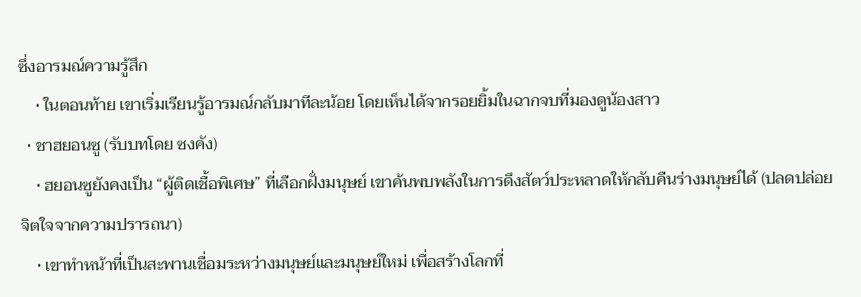ซึ่งอารมณ์ความรู้สึก
    • ในตอนท้าย เขาเริ่มเรียนรู้อารมณ์กลับมาทีละน้อย โดยเห็นได้จากรอยยิ้มในฉากจบที่มองดูน้องสาว
  • ชาฮยอนซู (รับบทโดย ซงคัง)
    • ฮยอนซูยังคงเป็น “ผู้ติดเชื้อพิเศษ” ที่เลือกฝั่งมนุษย์ เขาค้นพบพลังในการดึงสัตว์ประหลาดให้กลับคืนร่างมนุษย์ได้ (ปลดปล่อยจิตใจจากความปรารถนา)
    • เขาทำหน้าที่เป็นสะพานเชื่อมระหว่างมนุษย์และมนุษย์ใหม่ เพื่อสร้างโลกที่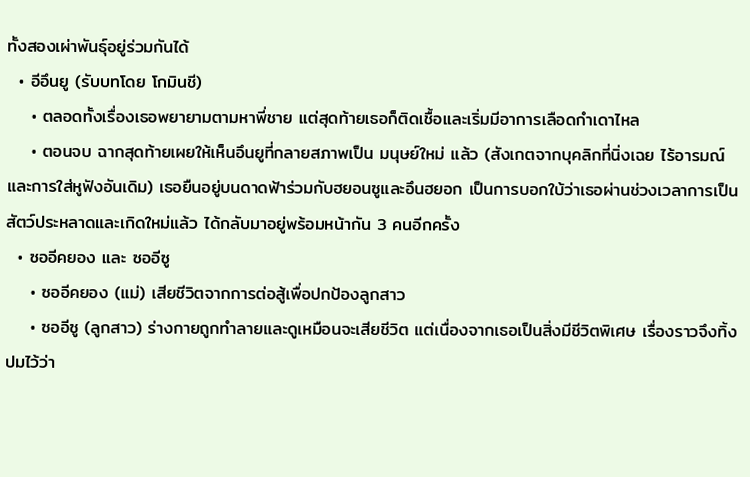ทั้งสองเผ่าพันธุ์อยู่ร่วมกันได้
  • อีอึนยู (รับบทโดย โกมินชี)
    • ตลอดทั้งเรื่องเธอพยายามตามหาพี่ชาย แต่สุดท้ายเธอก็ติดเชื้อและเริ่มมีอาการเลือดกำเดาไหล
    • ตอนจบ ฉากสุดท้ายเผยให้เห็นอึนยูที่กลายสภาพเป็น มนุษย์ใหม่ แล้ว (สังเกตจากบุคลิกที่นิ่งเฉย ไร้อารมณ์ และการใส่หูฟังอันเดิม) เธอยืนอยู่บนดาดฟ้าร่วมกับฮยอนซูและอึนฮยอก เป็นการบอกใบ้ว่าเธอผ่านช่วงเวลาการเป็นสัตว์ประหลาดและเกิดใหม่แล้ว ได้กลับมาอยู่พร้อมหน้ากัน 3 คนอีกครั้ง
  • ซออีคยอง และ ซออีซู
    • ซออีคยอง (แม่) เสียชีวิตจากการต่อสู้เพื่อปกป้องลูกสาว
    • ซออีซู (ลูกสาว) ร่างกายถูกทำลายและดูเหมือนจะเสียชีวิต แต่เนื่องจากเธอเป็นสิ่งมีชีวิตพิเศษ เรื่องราวจึงทิ้งปมไว้ว่า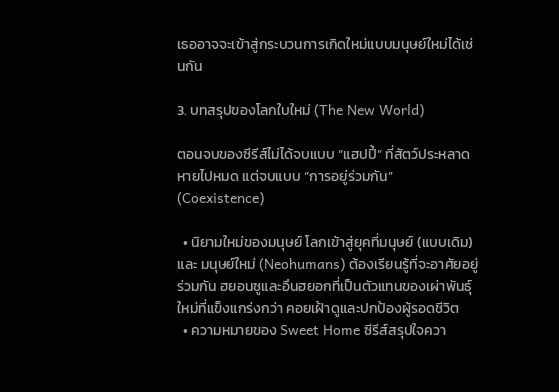เธออาจจะเข้าสู่กระบวนการเกิดใหม่แบบมนุษย์ใหม่ได้เช่นกัน

3. บทสรุปของโลกใบใหม่ (The New World)

ตอนจบของซีรีส์ไม่ได้จบแบบ “แฮปปี้” ที่สัตว์ประหลาดหายไปหมด แต่จบแบบ “การอยู่ร่วมกัน” (Coexistence)

  • นิยามใหม่ของมนุษย์ โลกเข้าสู่ยุคที่มนุษย์ (แบบเดิม) และ มนุษย์ใหม่ (Neohumans) ต้องเรียนรู้ที่จะอาศัยอยู่ร่วมกัน ฮยอนซูและอึนฮยอกที่เป็นตัวแทนของเผ่าพันธุ์ใหม่ที่แข็งแกร่งกว่า คอยเฝ้าดูและปกป้องผู้รอดชีวิต
  • ความหมายของ Sweet Home ซีรีส์สรุปใจควา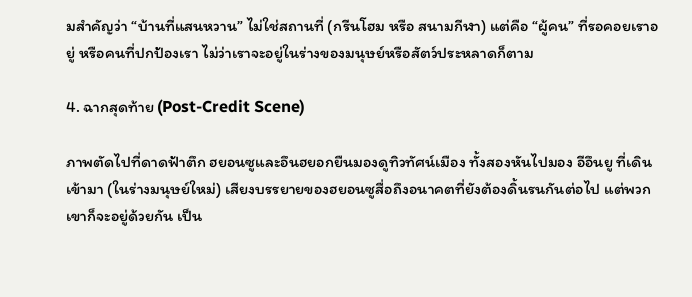มสำคัญว่า “บ้านที่แสนหวาน” ไม่ใช่สถานที่ (กรีนโฮม หรือ สนามกีฬา) แต่คือ “ผู้คน” ที่รอคอยเราอยู่ หรือคนที่ปกป้องเรา ไม่ว่าเราจะอยู่ในร่างของมนุษย์หรือสัตว์ประหลาดก็ตาม

4. ฉากสุดท้าย (Post-Credit Scene)

ภาพตัดไปที่ดาดฟ้าตึก ฮยอนซูและอึนฮยอกยืนมองดูทิวทัศน์เมือง ทั้งสองหันไปมอง อีอึนยู ที่เดินเข้ามา (ในร่างมนุษย์ใหม่) เสียงบรรยายของฮยอนซูสื่อถึงอนาคตที่ยังต้องดิ้นรนกันต่อไป แต่พวกเขาก็จะอยู่ด้วยกัน เป็น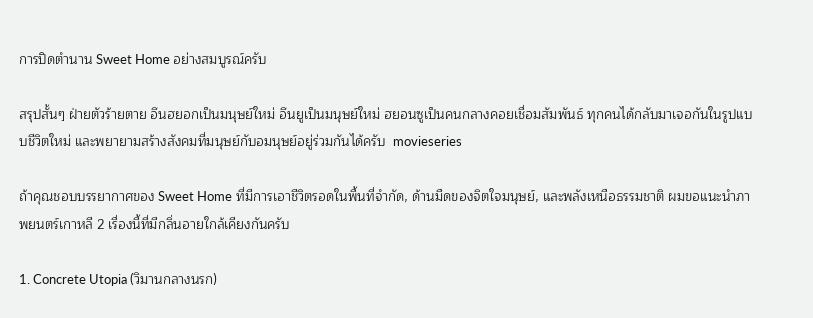การปิดตำนาน Sweet Home อย่างสมบูรณ์ครับ

สรุปสั้นๆ ฝ่ายตัวร้ายตาย อึนฮยอกเป็นมนุษย์ใหม่ อึนยูเป็นมนุษย์ใหม่ ฮยอนซูเป็นคนกลางคอยเชื่อมสัมพันธ์ ทุกคนได้กลับมาเจอกันในรูปแบบชีวิตใหม่ และพยายามสร้างสังคมที่มนุษย์กับอมนุษย์อยู่ร่วมกันได้ครับ  movieseries

ถ้าคุณชอบบรรยากาศของ Sweet Home ที่มีการเอาชีวิตรอดในพื้นที่จำกัด, ด้านมืดของจิตใจมนุษย์, และพลังเหนือธรรมชาติ ผมขอแนะนำภาพยนตร์เกาหลี 2 เรื่องนี้ที่มีกลิ่นอายใกล้เคียงกันครับ

1. Concrete Utopia (วิมานกลางนรก)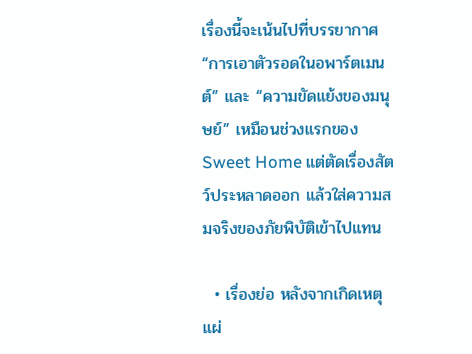เรื่องนี้จะเน้นไปที่บรรยากาศ “การเอาตัวรอดในอพาร์ตเมนต์” และ “ความขัดแย้งของมนุษย์” เหมือนช่วงแรกของ Sweet Home แต่ตัดเรื่องสัตว์ประหลาดออก แล้วใส่ความสมจริงของภัยพิบัติเข้าไปแทน

  • เรื่องย่อ หลังจากเกิดเหตุแผ่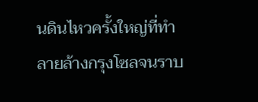นดินไหวครั้งใหญ่ที่ทำลายล้างกรุงโซลจนราบ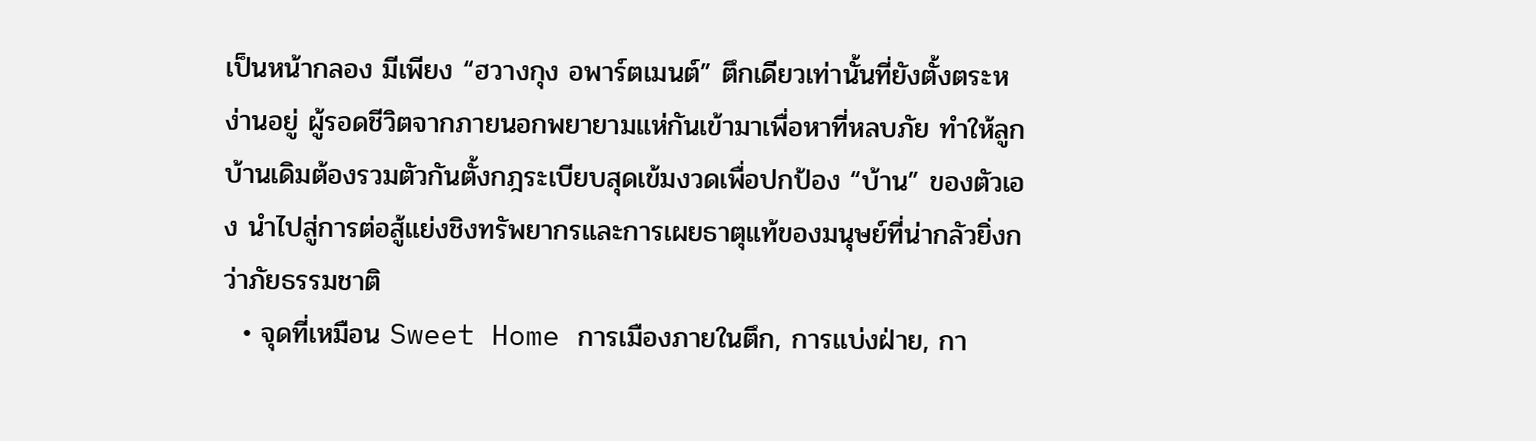เป็นหน้ากลอง มีเพียง “ฮวางกุง อพาร์ตเมนต์” ตึกเดียวเท่านั้นที่ยังตั้งตระหง่านอยู่ ผู้รอดชีวิตจากภายนอกพยายามแห่กันเข้ามาเพื่อหาที่หลบภัย ทำให้ลูกบ้านเดิมต้องรวมตัวกันตั้งกฎระเบียบสุดเข้มงวดเพื่อปกป้อง “บ้าน” ของตัวเอง นำไปสู่การต่อสู้แย่งชิงทรัพยากรและการเผยธาตุแท้ของมนุษย์ที่น่ากลัวยิ่งกว่าภัยธรรมชาติ
  • จุดที่เหมือน Sweet Home การเมืองภายในตึก, การแบ่งฝ่าย, กา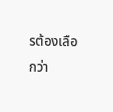รต้องเลือกว่า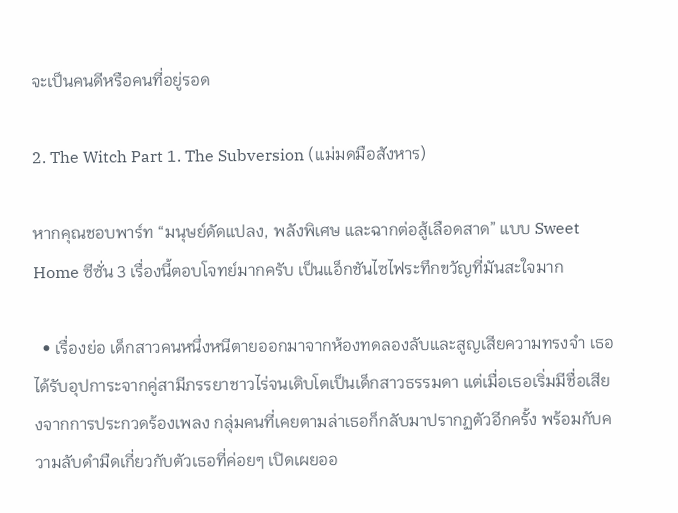จะเป็นคนดีหรือคนที่อยู่รอด

2. The Witch Part 1. The Subversion (แม่มดมือสังหาร)

หากคุณชอบพาร์ท “มนุษย์ดัดแปลง, พลังพิเศษ และฉากต่อสู้เลือดสาด” แบบ Sweet Home ซีซั่น 3 เรื่องนี้ตอบโจทย์มากครับ เป็นแอ็กชันไซไฟระทึกขวัญที่มันสะใจมาก

  • เรื่องย่อ เด็กสาวคนหนึ่งหนีตายออกมาจากห้องทดลองลับและสูญเสียความทรงจำ เธอได้รับอุปการะจากคู่สามีภรรยาชาวไร่จนเติบโตเป็นเด็กสาวธรรมดา แต่เมื่อเธอเริ่มมีชื่อเสียงจากการประกวดร้องเพลง กลุ่มคนที่เคยตามล่าเธอก็กลับมาปรากฏตัวอีกครั้ง พร้อมกับความลับดำมืดเกี่ยวกับตัวเธอที่ค่อยๆ เปิดเผยออ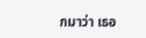กมาว่า เธอ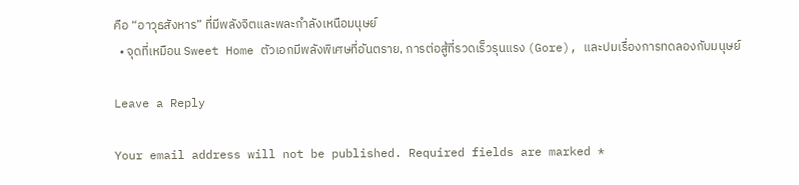คือ “อาวุธสังหาร” ที่มีพลังจิตและพละกำลังเหนือมนุษย์
  • จุดที่เหมือน Sweet Home ตัวเอกมีพลังพิเศษที่อันตราย, การต่อสู้ที่รวดเร็วรุนแรง (Gore), และปมเรื่องการทดลองกับมนุษย์

Leave a Reply

Your email address will not be published. Required fields are marked *